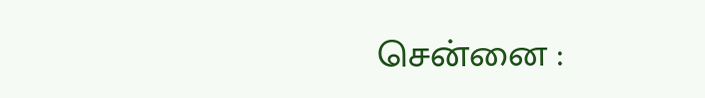சென்னை :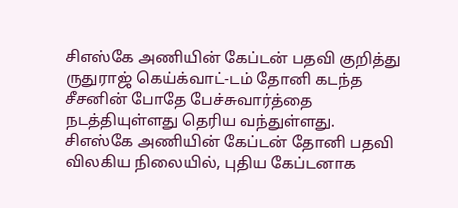சிஎஸ்கே அணியின் கேப்டன் பதவி குறித்து ருதுராஜ் கெய்க்வாட்-டம் தோனி கடந்த சீசனின் போதே பேச்சுவார்த்தை நடத்தியுள்ளது தெரிய வந்துள்ளது.
சிஎஸ்கே அணியின் கேப்டன் தோனி பதவி விலகிய நிலையில், புதிய கேப்டனாக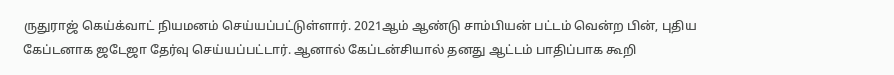ருதுராஜ் கெய்க்வாட் நியமனம் செய்யப்பட்டுள்ளார். 2021ஆம் ஆண்டு சாம்பியன் பட்டம் வென்ற பின், புதிய கேப்டனாக ஜடேஜா தேர்வு செய்யப்பட்டார். ஆனால் கேப்டன்சியால் தனது ஆட்டம் பாதிப்பாக கூறி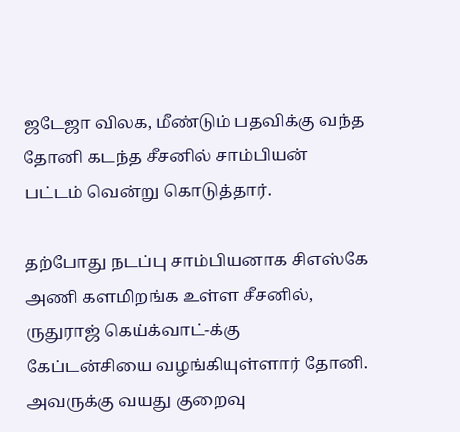ஜடேஜா விலக, மீண்டும் பதவிக்கு வந்த தோனி கடந்த சீசனில் சாம்பியன் பட்டம் வென்று கொடுத்தார்.

தற்போது நடப்பு சாம்பியனாக சிஎஸ்கே அணி களமிறங்க உள்ள சீசனில், ருதுராஜ் கெய்க்வாட்-க்கு கேப்டன்சியை வழங்கியுள்ளார் தோனி. அவருக்கு வயது குறைவு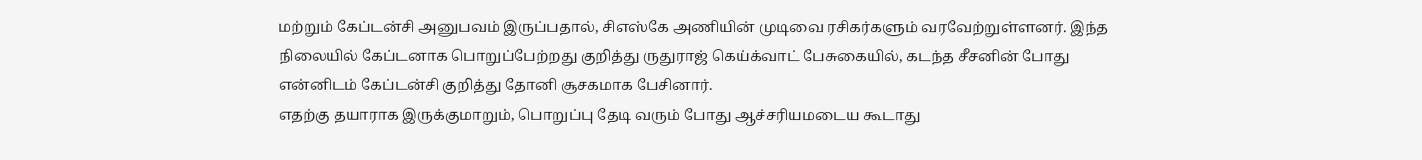மற்றும் கேப்டன்சி அனுபவம் இருப்பதால், சிஎஸ்கே அணியின் முடிவை ரசிகர்களும் வரவேற்றுள்ளனர். இந்த நிலையில் கேப்டனாக பொறுப்பேற்றது குறித்து ருதுராஜ் கெய்க்வாட் பேசுகையில், கடந்த சீசனின் போது என்னிடம் கேப்டன்சி குறித்து தோனி சூசகமாக பேசினார்.
எதற்கு தயாராக இருக்குமாறும், பொறுப்பு தேடி வரும் போது ஆச்சரியமடைய கூடாது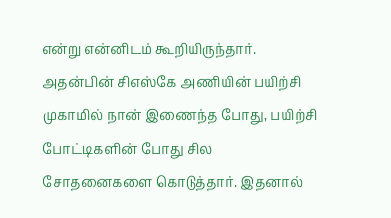என்று என்னிடம் கூறியிருந்தார். அதன்பின் சிஎஸ்கே அணியின் பயிற்சி முகாமில் நான் இணைந்த போது, பயிற்சி போட்டிகளின் போது சில சோதனைகளை கொடுத்தார். இதனால்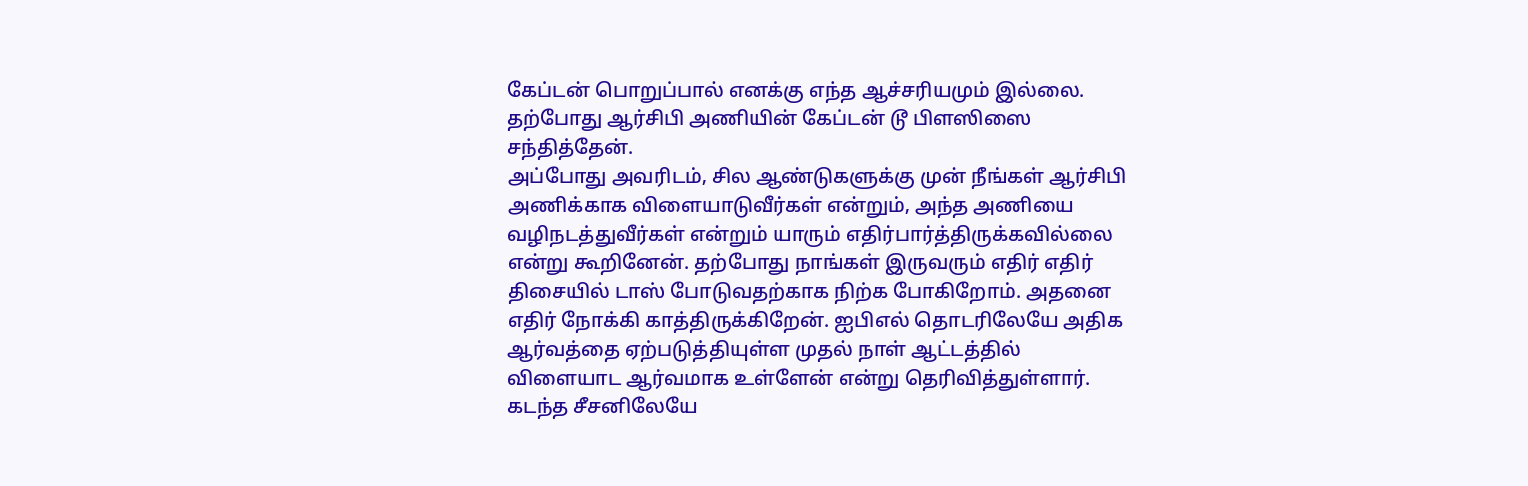கேப்டன் பொறுப்பால் எனக்கு எந்த ஆச்சரியமும் இல்லை. தற்போது ஆர்சிபி அணியின் கேப்டன் டூ பிளஸிஸை சந்தித்தேன்.
அப்போது அவரிடம், சில ஆண்டுகளுக்கு முன் நீங்கள் ஆர்சிபி அணிக்காக விளையாடுவீர்கள் என்றும், அந்த அணியை வழிநடத்துவீர்கள் என்றும் யாரும் எதிர்பார்த்திருக்கவில்லை என்று கூறினேன். தற்போது நாங்கள் இருவரும் எதிர் எதிர் திசையில் டாஸ் போடுவதற்காக நிற்க போகிறோம். அதனை எதிர் நோக்கி காத்திருக்கிறேன். ஐபிஎல் தொடரிலேயே அதிக ஆர்வத்தை ஏற்படுத்தியுள்ள முதல் நாள் ஆட்டத்தில் விளையாட ஆர்வமாக உள்ளேன் என்று தெரிவித்துள்ளார்.
கடந்த சீசனிலேயே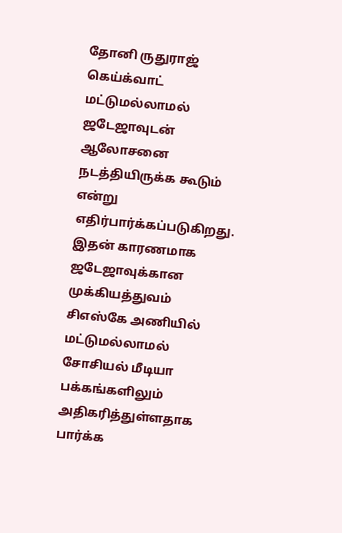தோனி ருதுராஜ் கெய்க்வாட் மட்டுமல்லாமல் ஜடேஜாவுடன் ஆலோசனை நடத்தியிருக்க கூடும் என்று எதிர்பார்க்கப்படுகிறது. இதன் காரணமாக ஜடேஜாவுக்கான முக்கியத்துவம் சிஎஸ்கே அணியில் மட்டுமல்லாமல் சோசியல் மீடியா பக்கங்களிலும் அதிகரித்துள்ளதாக பார்க்க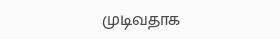முடிவதாக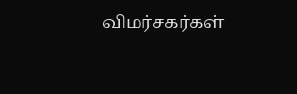விமர்சகர்கள்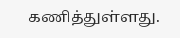கணித்துள்ளது.